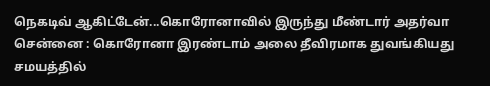நெகடிவ் ஆகிட்டேன்...கொரோனாவில் இருந்து மீண்டார் அதர்வா
சென்னை : கொரோனா இரண்டாம் அலை தீவிரமாக துவங்கியது சமயத்தில்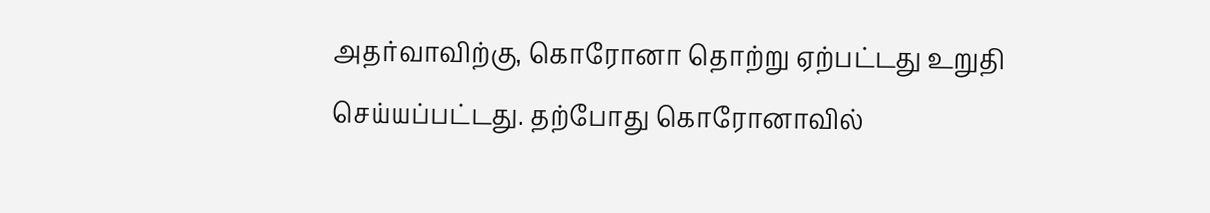அதர்வாவிற்கு, கொரோனா தொற்று ஏற்பட்டது உறுதி செய்யப்பட்டது. தற்போது கொரோனாவில்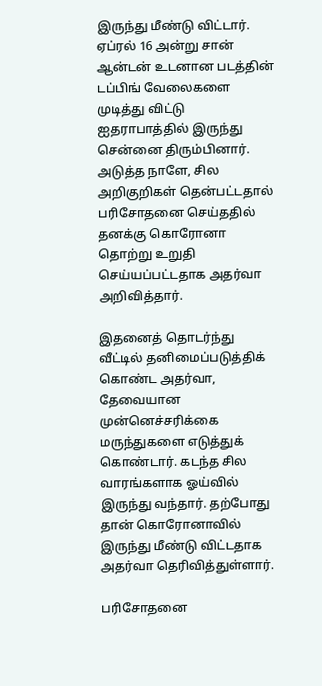இருந்து மீண்டு விட்டார்.
ஏப்ரல் 16 அன்று சான் ஆன்டன் உடனான படத்தின் டப்பிங் வேலைகளை முடித்து விட்டு ஐதராபாத்தில் இருந்து சென்னை திரும்பினார். அடுத்த நாளே, சில அறிகுறிகள் தென்பட்டதால் பரிசோதனை செய்ததில் தனக்கு கொரோனா தொற்று உறுதி செய்யப்பட்டதாக அதர்வா அறிவித்தார்.

இதனைத் தொடர்ந்து வீட்டில் தனிமைப்படுத்திக் கொண்ட அதர்வா, தேவையான முன்னெச்சரிக்கை மருந்துகளை எடுத்துக் கொண்டார். கடந்த சில வாரங்களாக ஓய்வில் இருந்து வந்தார். தற்போது தான் கொரோனாவில் இருந்து மீண்டு விட்டதாக அதர்வா தெரிவித்துள்ளார்.

பரிசோதனை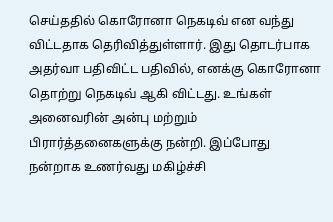செய்ததில் கொரோனா நெகடிவ் என வந்து விட்டதாக தெரிவித்துள்ளார். இது தொடர்பாக அதர்வா பதிவிட்ட பதிவில், எனக்கு கொரோனா தொற்று நெகடிவ் ஆகி விட்டது. உங்கள் அனைவரின் அன்பு மற்றும் பிரார்த்தனைகளுக்கு நன்றி. இப்போது நன்றாக உணர்வது மகிழ்ச்சி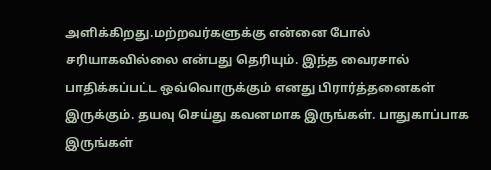அளிக்கிறது.மற்றவர்களுக்கு என்னை போல் சரியாகவில்லை என்பது தெரியும். இந்த வைரசால் பாதிக்கப்பட்ட ஒவ்வொருக்கும் எனது பிரார்த்தனைகள் இருக்கும். தயவு செய்து கவனமாக இருங்கள். பாதுகாப்பாக இருங்கள்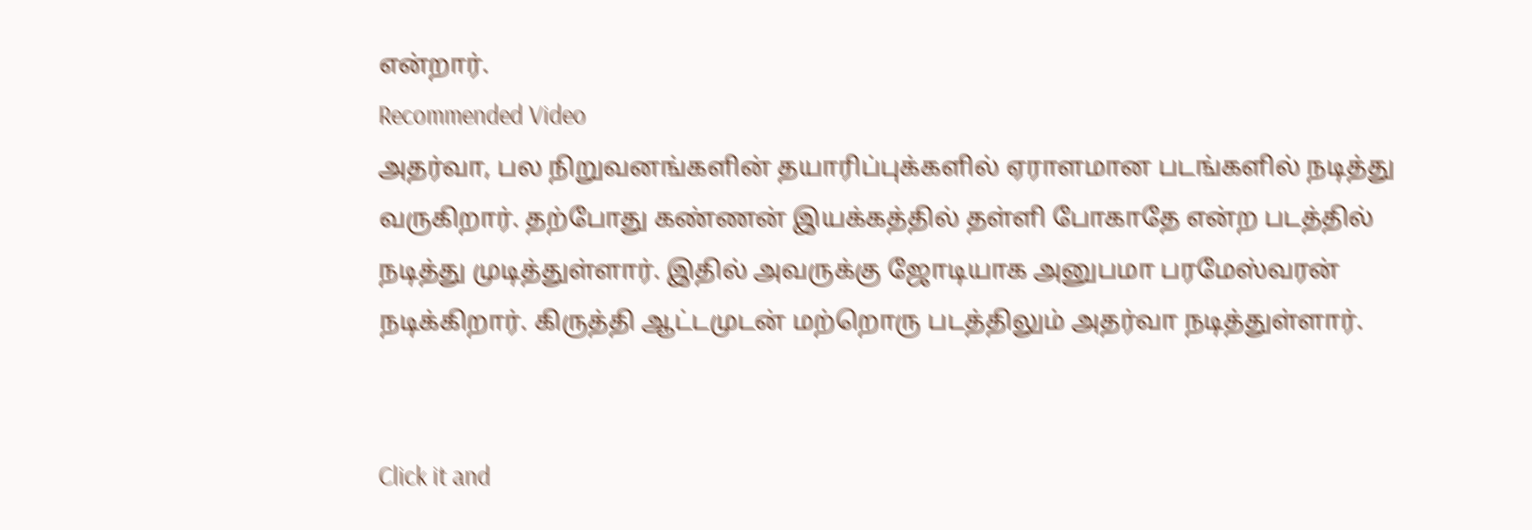என்றார்.
Recommended Video
அதர்வா, பல நிறுவனங்களின் தயாரிப்புக்களில் ஏராளமான படங்களில் நடித்து வருகிறார். தற்போது கண்ணன் இயக்கத்தில் தள்ளி போகாதே என்ற படத்தில் நடித்து முடித்துள்ளார். இதில் அவருக்கு ஜோடியாக அனுபமா பரமேஸ்வரன் நடிக்கிறார். கிருத்தி ஆட்டமுடன் மற்றொரு படத்திலும் அதர்வா நடித்துள்ளார்.


Click it and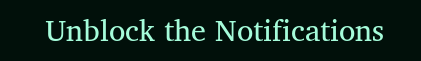Unblock the Notifications